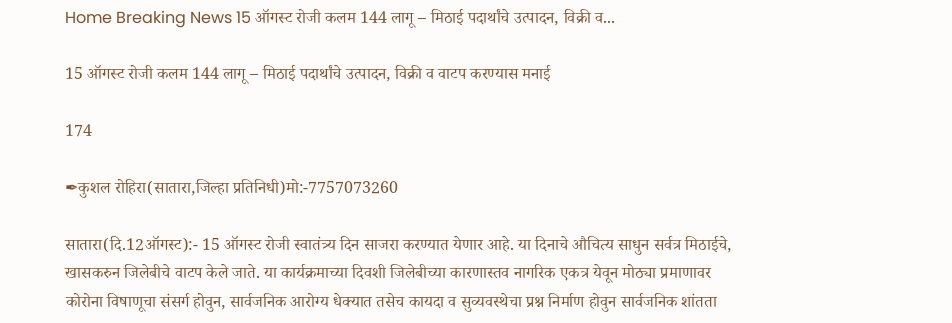Home Breaking News 15 ऑगस्ट रोजी कलम 144 लागू – मिठाई पदार्थांचे उत्पादन, विक्री व...

15 ऑगस्ट रोजी कलम 144 लागू – मिठाई पदार्थांचे उत्पादन, विक्री व वाटप करण्यास मनाई

174

✒कुशल रोहिरा(सातारा,जिल्हा प्रतिनिधी)मो:-7757073260

सातारा(दि.12ऑगस्ट):- 15 ऑगस्ट रोजी स्वातंत्र्य दिन साजरा करण्यात येणार आहे. या दिनाचे औचित्य साधुन सर्वत्र मिठाईचे, खासकरुन जिलेबीचे वाटप केले जाते. या कार्यक्रमाच्या दिवशी जिलेबीच्या कारणास्तव नागरिक एकत्र येवून मोठ्या प्रमाणावर कोरोना विषाणूचा संसर्ग होवुन, सार्वजनिक आरोग्य धेक्यात तसेच कायदा व सुव्यवस्थेचा प्रश्न निर्माण होवुन सार्वजनिक शांतता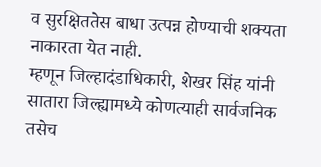व सुरक्षिततेस बाधा उत्पन्न होण्याची शक्यता नाकारता येत नाही.
म्हणून जिल्हादंडाधिकारी, शेखर सिंह यांनी सातारा जिल्ह्यामध्ये कोणत्याही सार्वजनिक तसेच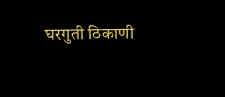घरगुती ठिकाणी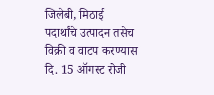जिलेबी, मिठाई पदार्थांचे उत्पादन तसेच विक्री व वाटप करण्यास दि. 15 ऑगस्ट रोजी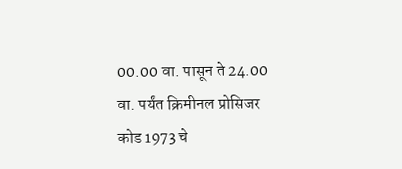00.00 वा. पासून ते 24.00 वा. पर्यंत क्रिमीनल प्रोसिजर कोड 1973 चे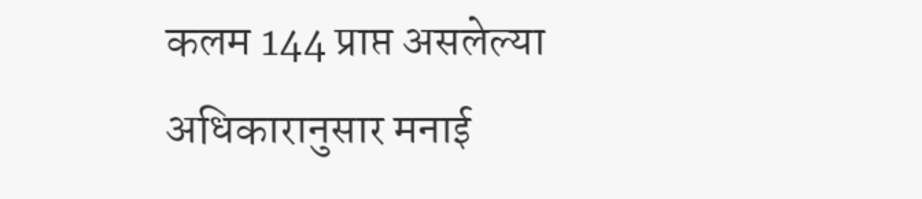कलम 144 प्राप्त असलेल्या अधिकारानुसार मनाई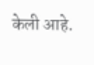केली आहे.